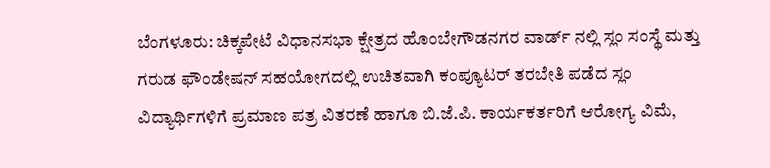ಬೆಂಗಳೂರು: ಚಿಕ್ಕಪೇಟೆ ವಿಧಾನಸಭಾ ಕ್ಷೇತ್ರದ ಹೊಂಬೇಗೌಡನಗರ ವಾರ್ಡ್ ನಲ್ಲಿ ಸ್ಲಂ ಸಂಸ್ಥೆ ಮತ್ತು ಗರುಡ ಫೌಂಡೇಷನ್ ಸಹಯೋಗದಲ್ಲಿ ಉಚಿತವಾಗಿ ಕಂಪ್ಯೂಟರ್ ತರಬೇತಿ ಪಡೆದ ಸ್ಲಂ ವಿದ್ಯಾರ್ಥಿಗಳಿಗೆ ಪ್ರಮಾಣ ಪತ್ರ ವಿತರಣೆ ಹಾಗೂ ಬಿ.ಜೆ.ಪಿ. ಕಾರ್ಯಕರ್ತರಿಗೆ ಆರೋಗ್ಯ ವಿಮೆ,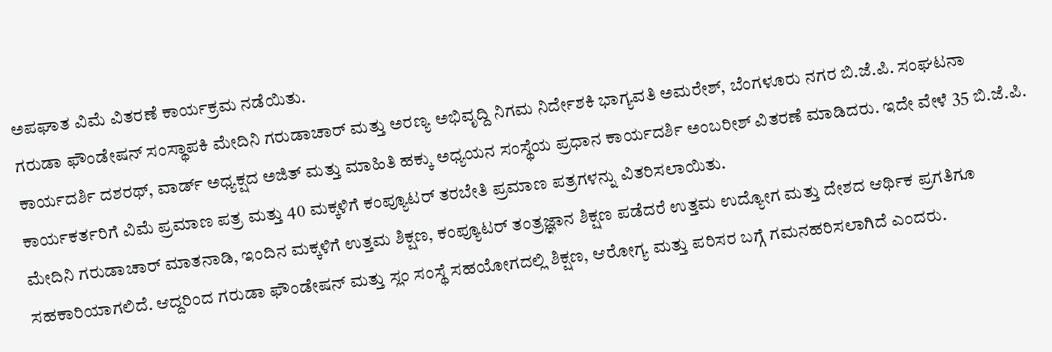ಅಪಘಾತ ವಿಮೆ ವಿತರಣೆ ಕಾರ್ಯಕ್ರಮ ನಡೆಯಿತು.
ಗರುಡಾ ಫೌಂಡೇಷನ್ ಸಂಸ್ಥಾಪಕಿ ಮೇದಿನಿ ಗರುಡಾಚಾರ್ ಮತ್ತು ಅರಣ್ಯ ಅಭಿವೃದ್ದಿ ನಿಗಮ ನಿರ್ದೇಶಕಿ ಭಾಗ್ಯವತಿ ಅಮರೇಶ್, ಬೆಂಗಳೂರು ನಗರ ಬಿ.ಜೆ.ಪಿ. ಸಂಘಟನಾ ಕಾರ್ಯದರ್ಶಿ ದಶರಥ್, ವಾರ್ಡ್ ಅಧ್ಯಕ್ಷದ ಅಜಿತ್ ಮತ್ತು ಮಾಹಿತಿ ಹಕ್ಕು ಅಧ್ಯಯನ ಸಂಸ್ಥೆಯ ಪ್ರಧಾನ ಕಾರ್ಯದರ್ಶಿ ಅಂಬರೀಶ್ ವಿತರಣೆ ಮಾಡಿದರು. ಇದೇ ವೇಳೆ 35 ಬಿ.ಜೆ.ಪಿ. ಕಾರ್ಯಕರ್ತರಿಗೆ ವಿಮೆ ಪ್ರಮಾಣ ಪತ್ರ ಮತ್ತು 40 ಮಕ್ಕಳಿಗೆ ಕಂಪ್ಯೂಟರ್ ತರಬೇತಿ ಪ್ರಮಾಣ ಪತ್ರಗಳನ್ನು ವಿತರಿಸಲಾಯಿತು.
ಮೇದಿನಿ ಗರುಡಾಚಾರ್ ಮಾತನಾಡಿ, ಇಂದಿನ ಮಕ್ಕಳಿಗೆ ಉತ್ತಮ ಶಿಕ್ಷಣ, ಕಂಪ್ಯೂಟರ್ ತಂತ್ರಜ್ಞಾನ ಶಿಕ್ಷಣ ಪಡೆದರೆ ಉತ್ತಮ ಉದ್ಯೋಗ ಮತ್ತು ದೇಶದ ಆರ್ಥಿಕ ಪ್ರಗತಿಗೂ ಸಹಕಾರಿಯಾಗಲಿದೆ. ಆದ್ದರಿಂದ ಗರುಡಾ ಫೌಂಡೇಷನ್ ಮತ್ತು ಸ್ಲಂ ಸಂಸ್ಥೆ ಸಹಯೋಗದಲ್ಲಿ ಶಿಕ್ಷಣ, ಆರೋಗ್ಯ ಮತ್ತು ಪರಿಸರ ಬಗ್ಗೆ ಗಮನಹರಿಸಲಾಗಿದೆ ಎಂದರು.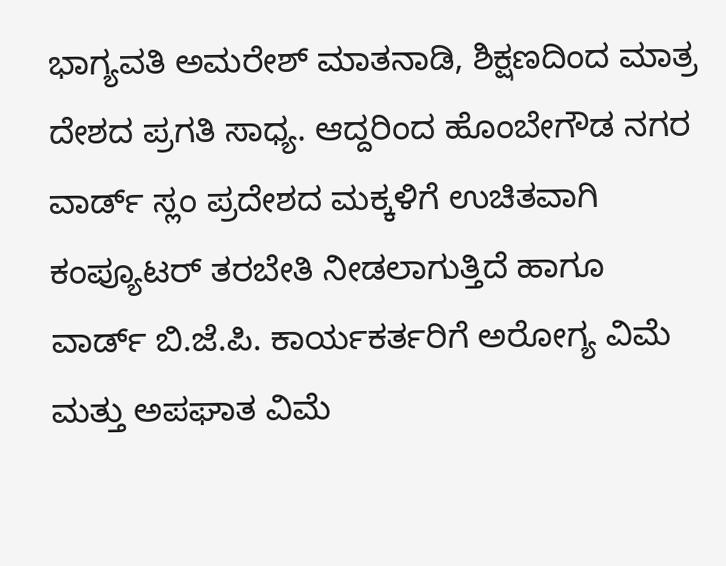ಭಾಗ್ಯವತಿ ಅಮರೇಶ್ ಮಾತನಾಡಿ, ಶಿಕ್ಷಣದಿಂದ ಮಾತ್ರ ದೇಶದ ಪ್ರಗತಿ ಸಾಧ್ಯ. ಆದ್ದರಿಂದ ಹೊಂಬೇಗೌಡ ನಗರ ವಾರ್ಡ್ ಸ್ಲಂ ಪ್ರದೇಶದ ಮಕ್ಕಳಿಗೆ ಉಚಿತವಾಗಿ ಕಂಪ್ಯೂಟರ್ ತರಬೇತಿ ನೀಡಲಾಗುತ್ತಿದೆ ಹಾಗೂ ವಾರ್ಡ್ ಬಿ.ಜೆ.ಪಿ. ಕಾರ್ಯಕರ್ತರಿಗೆ ಅರೋಗ್ಯ ವಿಮೆ ಮತ್ತು ಅಪಘಾತ ವಿಮೆ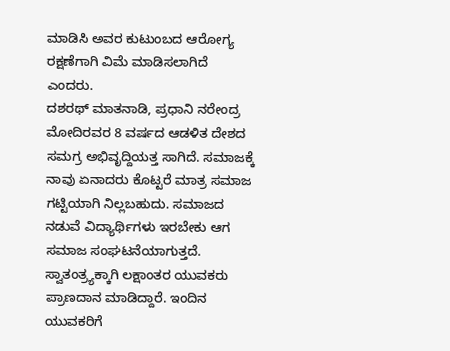ಮಾಡಿಸಿ ಅವರ ಕುಟುಂಬದ ಆರೋಗ್ಯ ರಕ್ಷಣೆಗಾಗಿ ವಿಮೆ ಮಾಡಿಸಲಾಗಿದೆ ಎಂದರು.
ದಶರಥ್ ಮಾತನಾಡಿ, ಪ್ರಧಾನಿ ನರೇಂದ್ರ ಮೋದಿರವರ 8 ವರ್ಷದ ಆಡಳಿತ ದೇಶದ ಸಮಗ್ರ ಅಭಿವೃದ್ದಿಯತ್ತ ಸಾಗಿದೆ. ಸಮಾಜಕ್ಕೆ ನಾವು ಏನಾದರು ಕೊಟ್ಟರೆ ಮಾತ್ರ ಸಮಾಜ ಗಟ್ಟಿಯಾಗಿ ನಿಲ್ಲಬಹುದು. ಸಮಾಜದ ನಡುವೆ ವಿದ್ಯಾರ್ಥಿಗಳು ಇರಬೇಕು ಆಗ ಸಮಾಜ ಸಂಘಟನೆಯಾಗುತ್ತದೆ. ಸ್ವಾತಂತ್ರ್ಯಕ್ಕಾಗಿ ಲಕ್ಷಾಂತರ ಯುವಕರು ಪ್ರಾಣದಾನ ಮಾಡಿದ್ದಾರೆ. ಇಂದಿನ ಯುವಕರಿಗೆ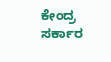ಕೇಂದ್ರ ಸರ್ಕಾರ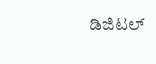ಡಿಜಿಟಲ್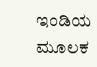ಇಂಡಿಯ ಮೂಲಕ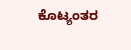ಕೊಟ್ಯಂತರ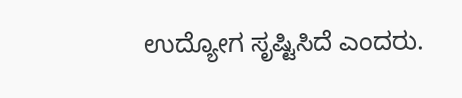ಉದ್ಯೋಗ ಸೃಷ್ಟಿಸಿದೆ ಎಂದರು.